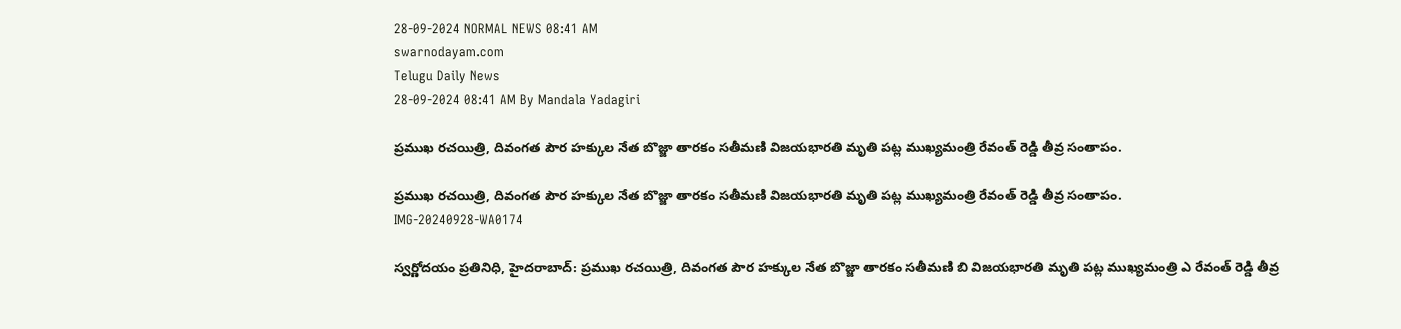28-09-2024 NORMAL NEWS 08:41 AM
swarnodayam.com
Telugu Daily News
28-09-2024 08:41 AM By Mandala Yadagiri

ప్రముఖ రచయిత్రి, దివంగత పౌర హ‌క్కుల నేత బొజ్జా తార‌కం స‌తీమ‌ణి విజయభారతి మృతి పట్ల ముఖ్యమంత్రి రేవంత్ రెడ్డి తీవ్ర సంతాపం.

ప్రముఖ రచయిత్రి, దివంగత పౌర హ‌క్కుల నేత బొజ్జా తార‌కం స‌తీమ‌ణి విజయభారతి మృతి పట్ల ముఖ్యమంత్రి రేవంత్ రెడ్డి తీవ్ర సంతాపం.
IMG-20240928-WA0174

స్వర్ణోదయం ప్రతినిధి, హైదరాబాద్: ప్రముఖ రచయిత్రి, దివంగత పౌర హ‌క్కుల నేత బొజ్జా తార‌కం స‌తీమ‌ణి బి విజయభారతి మృతి పట్ల ముఖ్యమంత్రి ఎ రేవంత్ రెడ్డి తీవ్ర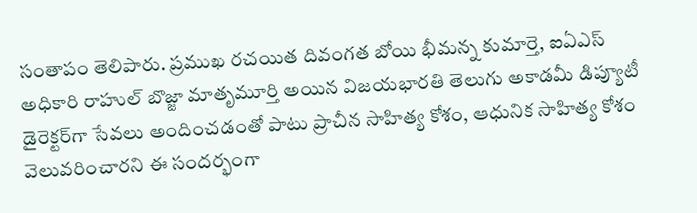సంతాపం తెలిపారు. ప్ర‌ముఖ ర‌చ‌యిత దివంగత బోయి భీమన్న కుమార్తె, ఐఏఎస్ అధికారి రాహుల్ బొజ్జా మాతృమూర్తి అయిన విజ‌య‌భార‌తి తెలుగు అకాడ‌మీ డిప్యూటీ డైరెక్ట‌ర్‌గా సేవ‌లు అందించ‌డంతో పాటు ప్రాచీన సాహిత్య కోశం, ఆధునిక సాహిత్య కోశం వెలువ‌రించారని ఈ సందర్భంగా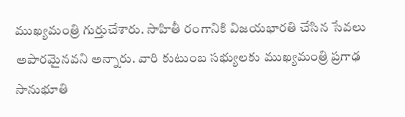ముఖ్య‌మంత్రి గుర్తుచేశారు. సాహితీ రంగానికి విజయభారతి చేసిన సేవ‌లు అపార‌మైన‌వ‌ని అన్నారు. వారి కుటుంబ స‌భ్యుల‌కు ముఖ్య‌మంత్రి ప్రగాఢ సానుభూతి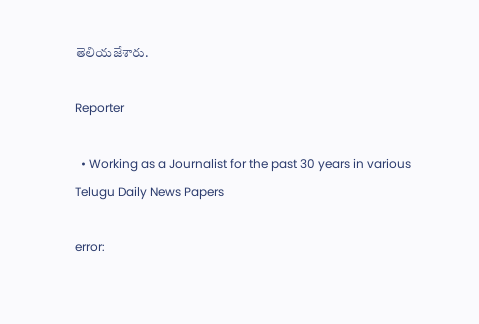తెలియ‌జేశారు.

Reporter

  • Working as a Journalist for the past 30 years in various Telugu Daily News Papers

error: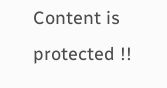Content is protected !!